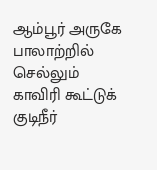ஆம்பூர் அருகே பாலாற்றில் செல்லும் காவிரி கூட்டுக் குடிநீர்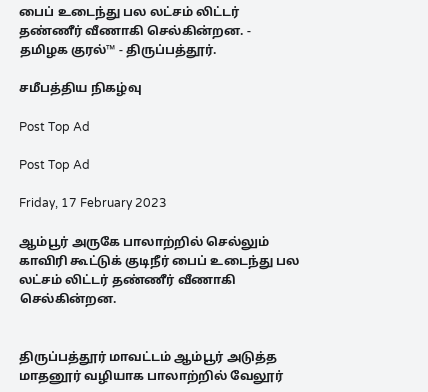பைப் உடைந்து பல லட்சம் லிட்டர் தண்ணீர் வீணாகி செல்கின்றன. - தமிழக குரல்™ - திருப்பத்தூர்.

சமீபத்திய நிகழ்வு

Post Top Ad

Post Top Ad

Friday, 17 February 2023

ஆம்பூர் அருகே பாலாற்றில் செல்லும் காவிரி கூட்டுக் குடிநீர் பைப் உடைந்து பல லட்சம் லிட்டர் தண்ணீர் வீணாகி செல்கின்றன.


திருப்பத்தூர் மாவட்டம் ஆம்பூர் அடுத்த மாதனூர் வழியாக பாலாற்றில் வேலூர்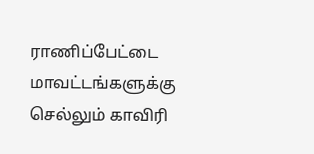ராணிப்பேட்டை மாவட்டங்களுக்கு  செல்லும் காவிரி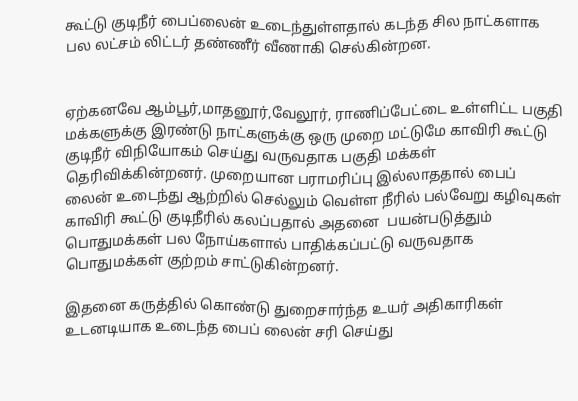கூட்டு குடிநீர் பைப்லைன் உடைந்துள்ளதால் கடந்த சில நாட்களாக பல லட்சம் லிட்டர் தண்ணீர் வீணாகி செல்கின்றன.


ஏற்கனவே ஆம்பூர்,மாதனூர்,வேலூர், ராணிப்பேட்டை உள்ளிட்ட பகுதி மக்களுக்கு இரண்டு நாட்களுக்கு ஒரு முறை மட்டுமே காவிரி கூட்டு குடிநீர் விநியோகம் செய்து வருவதாக பகுதி மக்கள் தெரிவிக்கின்றனர். முறையான பராமரிப்பு இல்லாததால் பைப் லைன் உடைந்து ஆற்றில் செல்லும் வெள்ள நீரில் பல்வேறு கழிவுகள் காவிரி கூட்டு குடிநீரில் கலப்பதால் அதனை  பயன்படுத்தும் பொதுமக்கள் பல நோய்களால் பாதிக்கப்பட்டு வருவதாக பொதுமக்கள் குற்றம் சாட்டுகின்றனர்.

இதனை கருத்தில் கொண்டு துறைசார்ந்த உயர் அதிகாரிகள் உடனடியாக உடைந்த பைப் லைன் சரி செய்து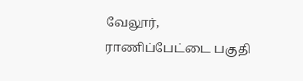வேலூர், ராணிப்பேட்டை பகுதி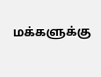மக்களுக்கு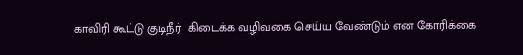காவிரி கூட்டு குடிநீர்  கிடைக்க வழிவகை செய்ய வேண்டும் என கோரிக்கை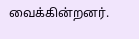வைக்கின்றனர்.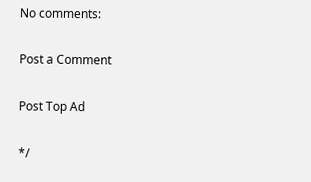No comments:

Post a Comment

Post Top Ad

*/